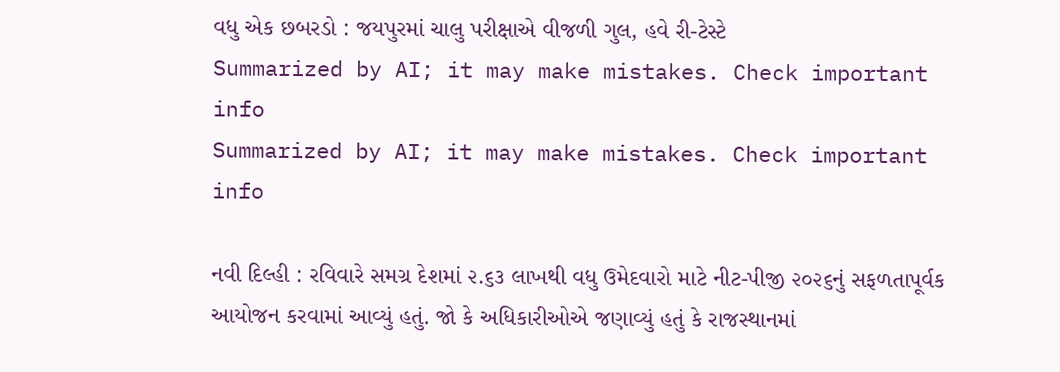વધુ એક છબરડો : જયપુરમાં ચાલુ પરીક્ષાએ વીજળી ગુલ, હવે રી-ટેસ્ટે
Summarized by AI; it may make mistakes. Check important info
Summarized by AI; it may make mistakes. Check important info

નવી દિલ્હી : રવિવારે સમગ્ર દેશમાં ૨.૬૩ લાખથી વધુ ઉમેદવારો માટે નીટ-પીજી ૨૦૨૬નું સફળતાપૂર્વક આયોજન કરવામાં આવ્યું હતું. જો કે અધિકારીઓએ જણાવ્યું હતું કે રાજસ્થાનમાં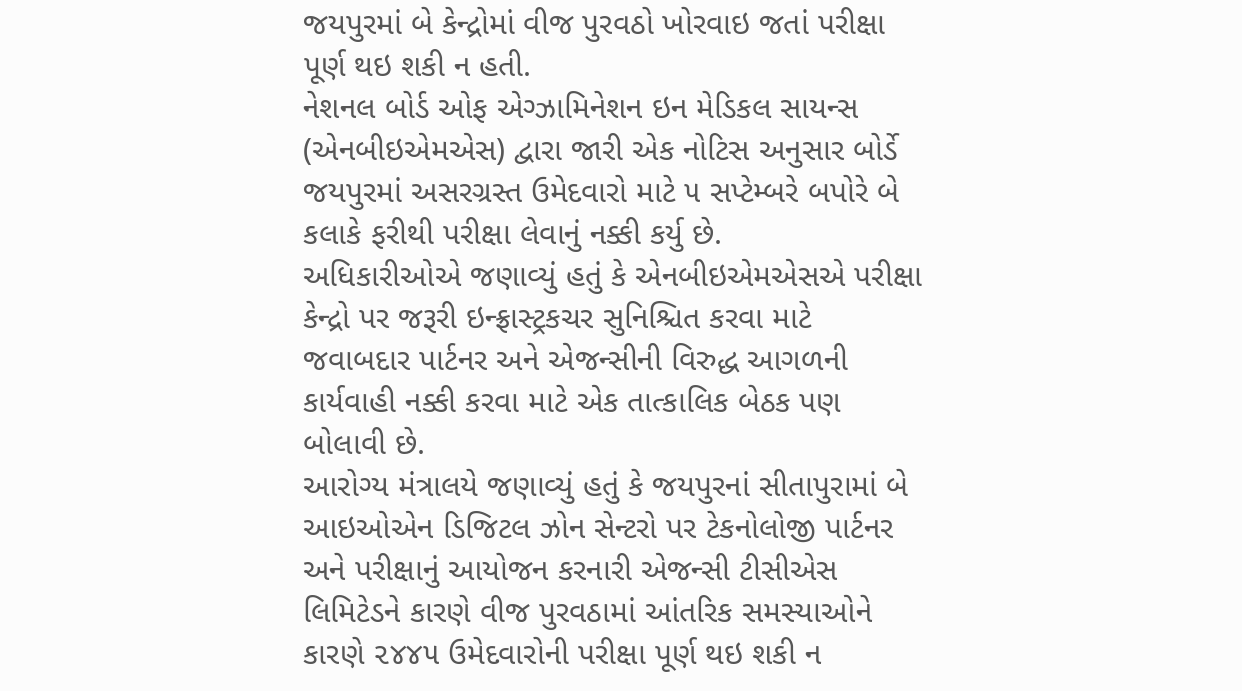જયપુરમાં બે કેન્દ્રોમાં વીજ પુરવઠો ખોરવાઇ જતાં પરીક્ષા પૂર્ણ થઇ શકી ન હતી.
નેશનલ બોર્ડ ઓફ એગ્ઝામિનેશન ઇન મેડિકલ સાયન્સ (એનબીઇએમએસ) દ્વારા જારી એક નોટિસ અનુસાર બોર્ડે જયપુરમાં અસરગ્રસ્ત ઉમેદવારો માટે ૫ સપ્ટેમ્બરે બપોરે બે કલાકે ફરીથી પરીક્ષા લેવાનું નક્કી કર્યુ છે.
અધિકારીઓએ જણાવ્યું હતું કે એનબીઇએમએસએ પરીક્ષા કેન્દ્રો પર જરૂરી ઇન્ફ્રાસ્ટ્રકચર સુનિશ્ચિત કરવા માટે જવાબદાર પાર્ટનર અને એજન્સીની વિરુદ્ધ આગળની કાર્યવાહી નક્કી કરવા માટે એક તાત્કાલિક બેઠક પણ બોલાવી છે.
આરોગ્ય મંત્રાલયે જણાવ્યું હતું કે જયપુરનાં સીતાપુરામાં બે આઇઓએન ડિજિટલ ઝોન સેન્ટરો પર ટેકનોલોજી પાર્ટનર અને પરીક્ષાનું આયોજન કરનારી એજન્સી ટીસીએસ લિમિટેડને કારણે વીજ પુરવઠામાં આંતરિક સમસ્યાઓને કારણે ૨૪૪૫ ઉમેદવારોની પરીક્ષા પૂર્ણ થઇ શકી ન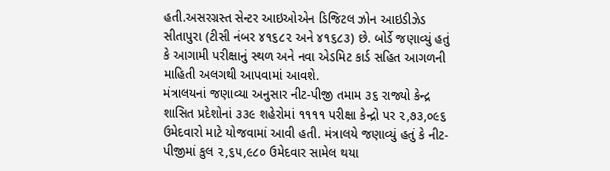હતી.અસરગ્રસ્ત સેન્ટર આઇઓએન ડિજિટલ ઝોન આઇડીઝેડ સીતાપુરા (ટીસી નંબર ૪૧૬૮૨ અને ૪૧૬૮૩) છે. બોર્ડે જણાવ્યું હતું કે આગામી પરીક્ષાનું સ્થળ અને નવા એડમિટ કાર્ડ સહિત આગળની માહિતી અલગથી આપવામાં આવશે.
મંત્રાલયનાં જણાવ્યા અનુસાર નીટ-પીજી તમામ ૩૬ રાજ્યો કેન્દ્ર શાસિત પ્રદેશોનાં ૩૩૯ શહેરોમાં ૧૧૧૧ પરીક્ષા કેન્દ્રો પર ૨,૭૩,૦૯૬ ઉમેદવારો માટે યોજવામાં આવી હતી. મંત્રાલયે જણાવ્યું હતું કે નીટ-પીજીમાં કુલ ૨,૬૫,૯૮૦ ઉમેદવાર સામેલ થયા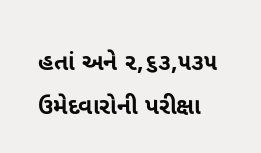હતાં અને ૨,૬૩,૫૩૫ ઉમેદવારોની પરીક્ષા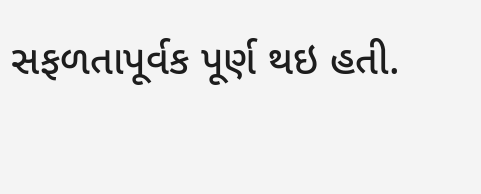સફળતાપૂર્વક પૂર્ણ થઇ હતી.